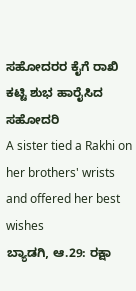ಸಹೋದರರ ಕೈಗೆ ರಾಖಿ ಕಟ್ಟಿ ಶುಭ ಹಾರೈಸಿದ ಸಹೋದರಿ
A sister tied a Rakhi on her brothers' wrists and offered her best wishes
ಬ್ಯಾಡಗಿ, ಆ.29: ರಕ್ಷಾ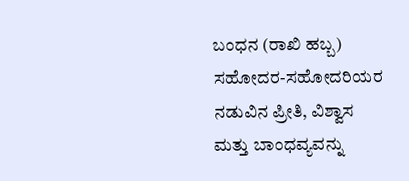ಬಂಧನ (ರಾಖಿ ಹಬ್ಬ) ಸಹೋದರ-ಸಹೋದರಿಯರ ನಡುವಿನ ಪ್ರೀತಿ, ವಿಶ್ವಾಸ ಮತ್ತು ಬಾಂಧವ್ಯವನ್ನು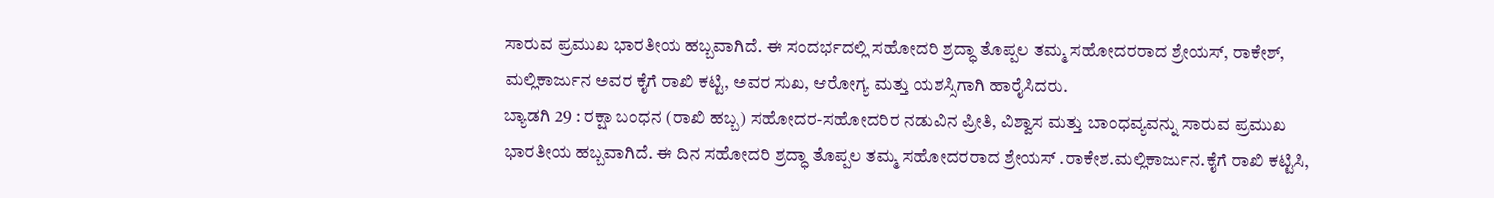ಸಾರುವ ಪ್ರಮುಖ ಭಾರತೀಯ ಹಬ್ಬವಾಗಿದೆ. ಈ ಸಂದರ್ಭದಲ್ಲಿ ಸಹೋದರಿ ಶ್ರದ್ಧಾ ತೊಪ್ಪಲ ತಮ್ಮ ಸಹೋದರರಾದ ಶ್ರೇಯಸ್, ರಾಕೇಶ್, ಮಲ್ಲಿಕಾರ್ಜುನ ಅವರ ಕೈಗೆ ರಾಖಿ ಕಟ್ಟಿ, ಅವರ ಸುಖ, ಆರೋಗ್ಯ ಮತ್ತು ಯಶಸ್ಸಿಗಾಗಿ ಹಾರೈಸಿದರು.
ಬ್ಯಾಡಗಿ 29 : ರಕ್ಷಾ ಬಂಧನ (ರಾಖಿ ಹಬ್ಬ) ಸಹೋದರ-ಸಹೋದರಿರ ನಡುವಿನ ಪ್ರೀತಿ, ವಿಶ್ವಾಸ ಮತ್ತು ಬಾಂಧವ್ಯವನ್ನು ಸಾರುವ ಪ್ರಮುಖ ಭಾರತೀಯ ಹಬ್ಬವಾಗಿದೆ. ಈ ದಿನ ಸಹೋದರಿ ಶ್ರದ್ಧಾ ತೊಪ್ಪಲ ತಮ್ಮ ಸಹೋದರರಾದ ಶ್ರೇಯಸ್ .ರಾಕೇಶ.ಮಲ್ಲಿಕಾರ್ಜುನ.ಕೈಗೆ ರಾಖಿ ಕಟ್ಟಿಸಿ,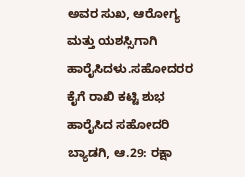ಅವರ ಸುಖ, ಆರೋಗ್ಯ ಮತ್ತು ಯಶಸ್ಸಿಗಾಗಿ ಹಾರೈಸಿದಳು.ಸಹೋದರರ ಕೈಗೆ ರಾಖಿ ಕಟ್ಟಿ ಶುಭ ಹಾರೈಸಿದ ಸಹೋದರಿ
ಬ್ಯಾಡಗಿ, ಆ.29: ರಕ್ಷಾ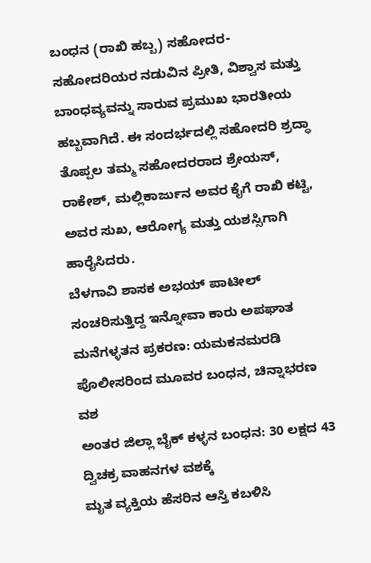ಬಂಧನ (ರಾಖಿ ಹಬ್ಬ) ಸಹೋದರ-ಸಹೋದರಿಯರ ನಡುವಿನ ಪ್ರೀತಿ, ವಿಶ್ವಾಸ ಮತ್ತು ಬಾಂಧವ್ಯವನ್ನು ಸಾರುವ ಪ್ರಮುಖ ಭಾರತೀಯ ಹಬ್ಬವಾಗಿದೆ. ಈ ಸಂದರ್ಭದಲ್ಲಿ ಸಹೋದರಿ ಶ್ರದ್ಧಾ ತೊಪ್ಪಲ ತಮ್ಮ ಸಹೋದರರಾದ ಶ್ರೇಯಸ್, ರಾಕೇಶ್, ಮಲ್ಲಿಕಾರ್ಜುನ ಅವರ ಕೈಗೆ ರಾಖಿ ಕಟ್ಟಿ, ಅವರ ಸುಖ, ಆರೋಗ್ಯ ಮತ್ತು ಯಶಸ್ಸಿಗಾಗಿ ಹಾರೈಸಿದರು.
ಬೆಳಗಾವಿ ಶಾಸಕ ಅಭಯ್ ಪಾಟೀಲ್ ಸಂಚರಿಸುತ್ತಿದ್ದ ಇನ್ನೋವಾ ಕಾರು ಅಪಘಾತ
ಮನೆಗಳ್ಳತನ ಪ್ರಕರಣ: ಯಮಕನಮರಡಿ ಪೊಲೀಸರಿಂದ ಮೂವರ ಬಂಧನ, ಚಿನ್ನಾಭರಣ ವಶ
ಅಂತರ ಜಿಲ್ಲಾ ಬೈಕ್ ಕಳ್ಳನ ಬಂಧನ: 30 ಲಕ್ಷದ 43 ದ್ವಿಚಕ್ರ ವಾಹನಗಳ ವಶಕ್ಕೆ
ಮೃತ ವ್ಯಕ್ತಿಯ ಹೆಸರಿನ ಆಸ್ತಿ ಕಬಳಿಸಿ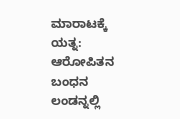ಮಾರಾಟಕ್ಕೆ ಯತ್ನ: ಆರೋಪಿತನ ಬಂಧನ
ಲಂಡನ್ನಲ್ಲಿ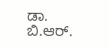ಡಾ. ಬಿ.ಆರ್.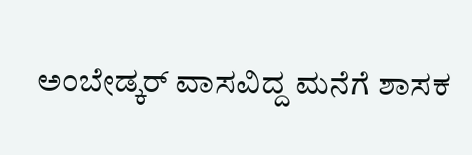ಅಂಬೇಡ್ಕರ್ ವಾಸವಿದ್ದ ಮನೆಗೆ ಶಾಸಕ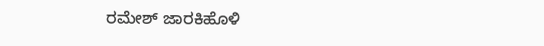ರಮೇಶ್ ಜಾರಕಿಹೊಳಿ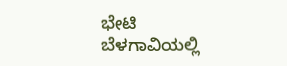ಭೇಟಿ
ಬೆಳಗಾವಿಯಲ್ಲಿ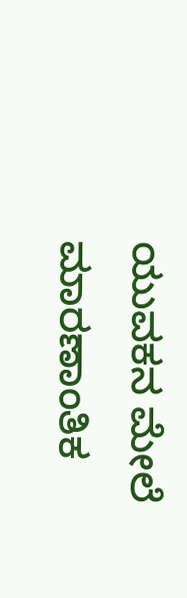ಯುವಕನ ಮೇಲೆ ಮಾರಣಾಂತಿಕ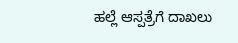ಹಲ್ಲೆ ಆಸ್ಪತ್ರೆಗೆ ದಾಖಲು